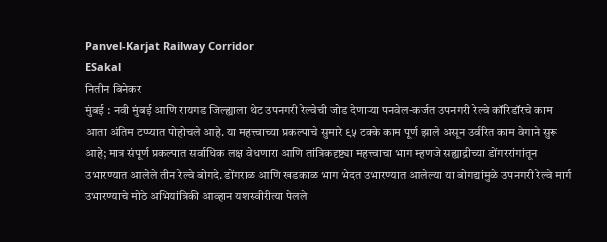Panvel-Karjat Railway Corridor
ESakal
नितीन बिनेकर
मुंबई : नवी मुंबई आणि रायगड जिल्ह्याला थेट उपनगरी रेल्वेची जोड देणाऱ्या पनवेल-कर्जत उपनगरी रेल्वे कॉरिडॉरचे काम आता अंतिम टप्प्यात पोहोचले आहे. या महत्त्वाच्या प्रकल्पाचे सुमारे ९५ टक्के काम पूर्ण झाले असून उर्वरित काम वेगाने सुरू आहे; मात्र संपूर्ण प्रकल्पात सर्वाधिक लक्ष वेधणारा आणि तांत्रिकदृष्ट्या महत्त्वाचा भाग म्हणजे सह्याद्रीच्या डोंगररांगांतून उभारण्यात आलेले तीन रेल्वे बोगदे. डोंगराळ आणि खडकाळ भाग भेदत उभारण्यात आलेल्या या बोगद्यांमुळे उपनगरी रेल्वे मार्ग उभारण्याचे मोठे अभियांत्रिकी आव्हान यशस्वीरीत्या पेलले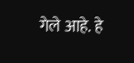गेले आहे. हे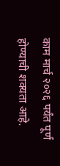काम मार्च २०२६ पर्यंत पूर्ण होण्याची शक्यता आहे.